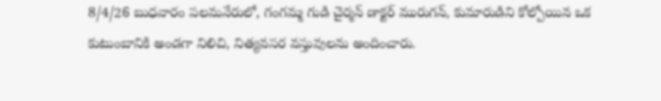8/4/26 బుధవారం పలమనేరులో, గంగమ్మ గుడి చైర్మన్ డాక్టర్ మురుగన్, కుమారుడిని కోల్పోయిన ఒక కుటుంబానికి అండగా నిలిచి, నిత్యవసర వస్తువులను అందించారు.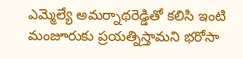ఎమ్మెల్యే అమర్నాథరెడ్డితో కలిసి ఇంటి మంజూరుకు ప్రయత్నిస్తామని భరోసా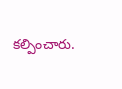కల్పించారు.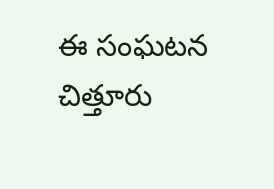ఈ సంఘటన చిత్తూరు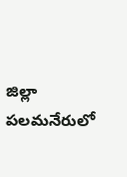జిల్లా పలమనేరులో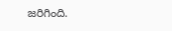జరిగింది.